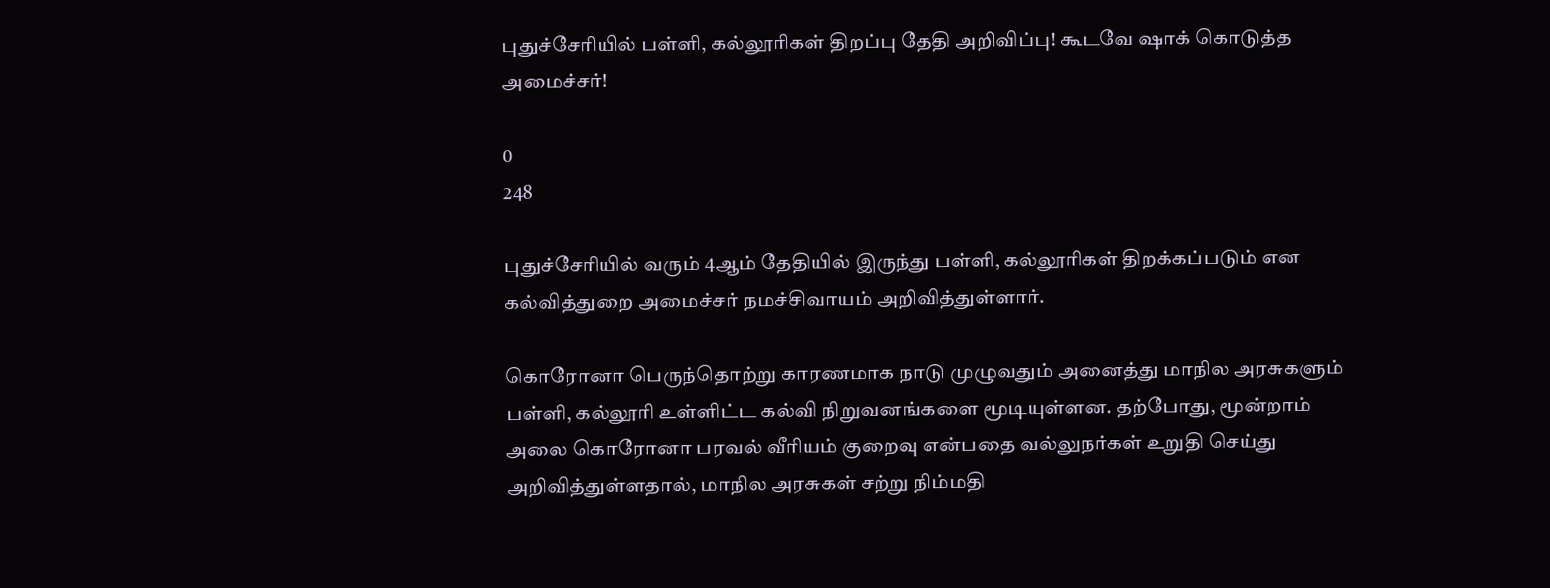புதுச்சேரியில் பள்ளி, கல்லூரிகள் திறப்பு தேதி அறிவிப்பு! கூடவே ஷாக் கொடுத்த அமைச்சர்!

0
248

புதுச்சேரியில் வரும் 4ஆம் தேதியில் இருந்து பள்ளி, கல்லூரிகள் திறக்கப்படும் என கல்வித்துறை அமைச்சர் நமச்சிவாயம் அறிவித்துள்ளார்.

கொரோனா பெருந்தொற்று காரணமாக நாடு முழுவதும் அனைத்து மாநில அரசுகளும் பள்ளி, கல்லூரி உள்ளிட்ட கல்வி நிறுவனங்களை மூடியுள்ளன. தற்போது, மூன்றாம் அலை கொரோனா பரவல் வீரியம் குறைவு என்பதை வல்லுநர்கள் உறுதி செய்து அறிவித்துள்ளதால், மாநில அரசுகள் சற்று நிம்மதி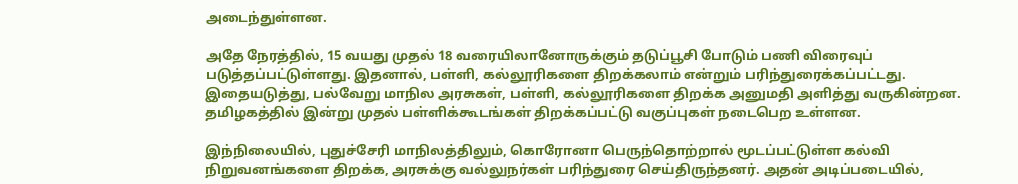அடைந்துள்ளன.

அதே நேரத்தில், 15 வயது முதல் 18 வரையிலானோருக்கும் தடுப்பூசி போடும் பணி விரைவுப் படுத்தப்பட்டுள்ளது. இதனால், பள்ளி, கல்லூரிகளை திறக்கலாம் என்றும் பரிந்துரைக்கப்பட்டது. இதையடுத்து, பல்வேறு மாநில அரசுகள், பள்ளி, கல்லூரிகளை திறக்க அனுமதி அளித்து வருகின்றன. தமிழகத்தில் இன்று முதல் பள்ளிக்கூடங்கள் திறக்கப்பட்டு வகுப்புகள் நடைபெற உள்ளன.

இந்நிலையில், புதுச்சேரி மாநிலத்திலும், கொரோனா பெருந்தொற்றால் மூடப்பட்டுள்ள கல்வி நிறுவனங்களை திறக்க, அரசுக்கு வல்லுநர்கள் பரிந்துரை செய்திருந்தனர். அதன் அடிப்படையில்,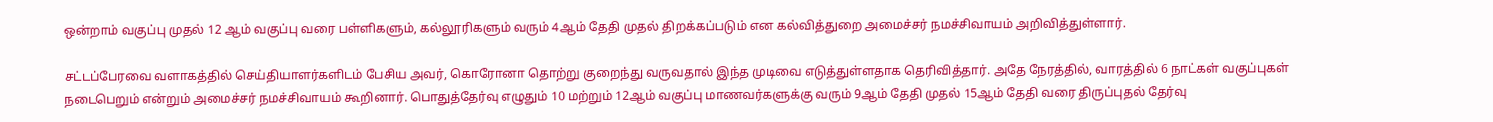ஒன்றாம் வகுப்பு முதல் 12 ஆம் வகுப்பு வரை பள்ளிகளும், கல்லூரிகளும் வரும் 4ஆம் தேதி முதல் திறக்கப்படும் என கல்வித்துறை அமைச்சர் நமச்சிவாயம் அறிவித்துள்ளார்.

சட்டப்பேரவை வளாகத்தில் செய்தியாளர்களிடம் பேசிய அவர், கொரோனா தொற்று குறைந்து வருவதால் இந்த முடிவை எடுத்துள்ளதாக தெரிவித்தார். அதே நேரத்தில், வாரத்தில் 6 நாட்கள் வகுப்புகள் நடைபெறும் என்றும் அமைச்சர் நமச்சிவாயம் கூறினார். பொதுத்தேர்வு எழுதும் 10 மற்றும் 12ஆம் வகுப்பு மாணவர்களுக்கு வரும் 9ஆம் தேதி முதல் 15ஆம் தேதி வரை திருப்புதல் தேர்வு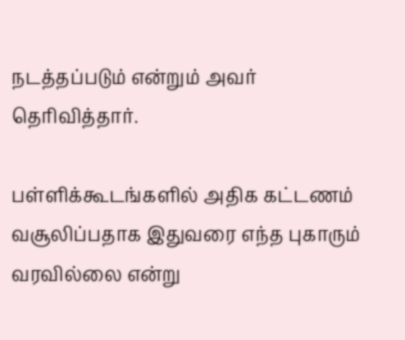நடத்தப்படும் என்றும் அவர் தெரிவித்தார்.

பள்ளிக்கூடங்களில் அதிக கட்டணம் வசூலிப்பதாக இதுவரை எந்த புகாரும் வரவில்லை என்று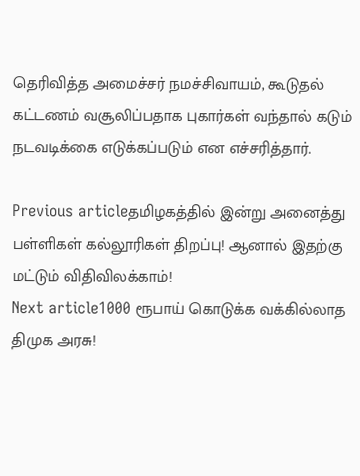தெரிவித்த அமைச்சர் நமச்சிவாயம், கூடுதல் கட்டணம் வசூலிப்பதாக புகார்கள் வந்தால் கடும் நடவடிக்கை எடுக்கப்படும் என எச்சரித்தார்.

Previous articleதமிழகத்தில் இன்று அனைத்து பள்ளிகள் கல்லூரிகள் திறப்பு! ஆனால் இதற்கு மட்டும் விதிவிலக்காம்!
Next article1000 ரூபாய் கொடுக்க வக்கில்லாத திமுக அரசு!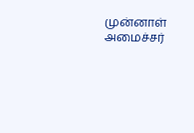முன்னாள் அமைச்சர்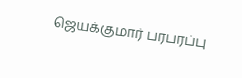ஜெயக்குமார் பரபரப்பு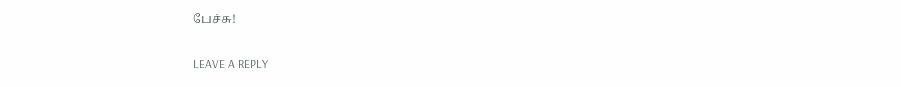பேச்சு!

LEAVE A REPLY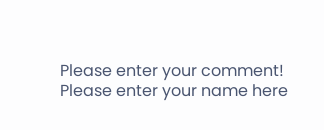Please enter your comment!
Please enter your name here